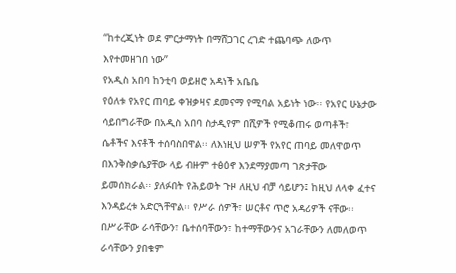“ከተረጂነት ወደ ምርታማነት በማሸጋገር ረገድ ተጨባጭ ለውጥ እየተመዘገበ ነው”
የአዲስ አበባ ከንቲባ ወይዘሮ አዳነች አቤቤ
የዕለቱ የአየር ጠባይ ቀዝቃዛና ደመናማ የሚባል አይነት ነው፡፡ የአየር ሁኔታው ሳይበግራቸው በአዲስ አበባ ስታዲየም በሺዎች የሚቆጠሩ ወጣቶች፣ ሴቶችና እናቶች ተሰባስበዋል፡፡ ለእነዚህ ሠዎች የአየር ጠባይ መለዋወጥ በእንቅስቃሴያቸው ላይ ብዙም ተፅዕኖ እንደማያመጣ ገጽታቸው ይመሰክራል፡፡ ያለፉበት የሕይወት ጉዞ ለዚህ ብቻ ሳይሆን፤ ከዚህ ለላቀ ፈተና እንዳይረቱ አድርጓቸዋል፡፡ የሥራ ሰዎች፣ ሠርቶና ጥሮ አዳሪዎች ናቸው፡፡ በሥራቸው ራሳቸውን፣ ቤተሰባቸውን፣ ከተማቸውንና አገራቸውን ለመለወጥ ራሳቸውን ያበቁም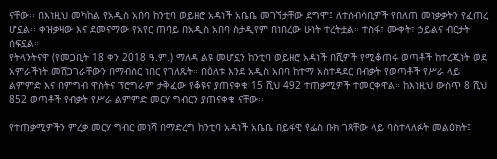ናቸው፡፡ በእነዚህ መካከል የአዲስ አበባ ከንቲባ ወይዘሮ አዳነች አቤቤ መገኘታቸው ደግሞ፤ ለተሰብሳቢዎች የበለጠ መነቃቃትን የፈጠረ ሆኗል፡፡ ቀዝቃዛው እና ደመናማው የአየር ጠባይ በአዲስ አበባ ስታዲየም በነበረው ሁነት ተረትቷል። ተስፋ፣ ሙቀት፣ ኃይልና ብርታት ሰፍኗል።
የትላንትናዋ (የመጋቢት 18 ቀን 2018 ዓ.ም.) ማለዳ ልዩ መሆኗን ከንቲባ ወይዘሮ አዳነች በሺዎች የሚቆጠሩ ወጣቶች ከተረጂነት ወደ አምራችነት መሸጋገራቸውን በማብሰር ነበር የገለጹት። በዕለቱ እንደ አዲስ አበባ ከተማ አስተዳደር በብቃት የወጣቶች የሥራ ላይ ልምምድ እና በምግብ ዋስትና ፕሮግራም ታቅፈው የቆዩና ያጠናቀቁ 15 ሺህ 492 ተጠቃሚዎች ተመርቀዋል። ከእነዚህ ውስጥ 8 ሺህ 852 ወጣቶች የብቃት የሥራ ልምምድ መርሃ ግብርን ያጠናቀቁ ናቸው፡፡

የተጠቃሚዎችን ምረቃ መርሃ ግብር መነሻ በማድረግ ከንቲባ አዳነች አቤቤ በይፋዊ የፌስ ቡክ ገጻቸው ላይ ባስተላለፉት መልዕክት፤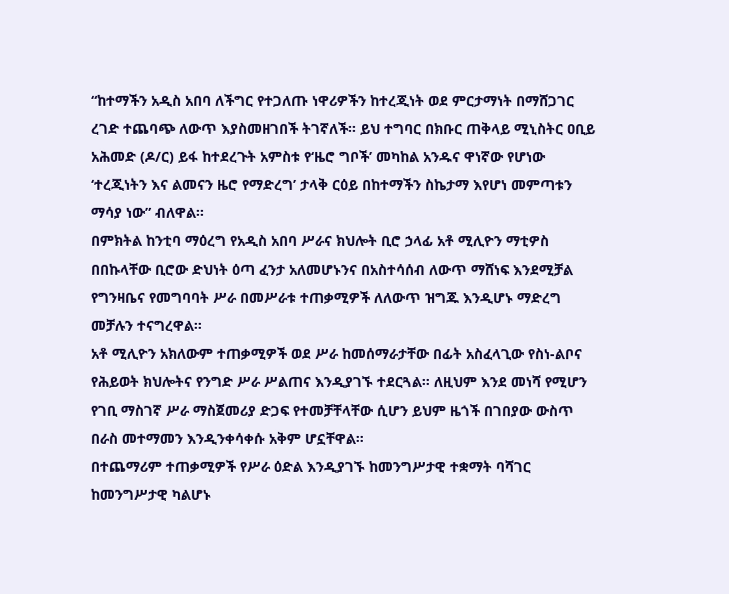“ከተማችን አዲስ አበባ ለችግር የተጋለጡ ነዋሪዎችን ከተረጂነት ወደ ምርታማነት በማሸጋገር ረገድ ተጨባጭ ለውጥ እያስመዘገበች ትገኛለች። ይህ ተግባር በክቡር ጠቅላይ ሚኒስትር ዐቢይ አሕመድ (ዶ/ር) ይፋ ከተደረጉት አምስቱ የʻዜሮ ግቦች’ መካከል አንዱና ዋነኛው የሆነው ʻተረጂነትን እና ልመናን ዜሮ የማድረግ’ ታላቅ ርዕይ በከተማችን ስኬታማ እየሆነ መምጣቱን ማሳያ ነው” ብለዋል፡፡
በምክትል ከንቲባ ማዕረግ የአዲስ አበባ ሥራና ክህሎት ቢሮ ኃላፊ አቶ ሚሊዮን ማቲዎስ በበኩላቸው ቢሮው ድህነት ዕጣ ፈንታ አለመሆኑንና በአስተሳሰብ ለውጥ ማሸነፍ እንደሚቻል የግንዛቤና የመግባባት ሥራ በመሥራቱ ተጠቃሚዎች ለለውጥ ዝግጁ እንዲሆኑ ማድረግ መቻሉን ተናግረዋል።
አቶ ሚሊዮን አክለውም ተጠቃሚዎች ወደ ሥራ ከመሰማራታቸው በፊት አስፈላጊው የስነ-ልቦና የሕይወት ክህሎትና የንግድ ሥራ ሥልጠና እንዲያገኙ ተደርጓል። ለዚህም እንደ መነሻ የሚሆን የገቢ ማስገኛ ሥራ ማስጀመሪያ ድጋፍ የተመቻቸላቸው ሲሆን ይህም ዜጎች በገበያው ውስጥ በራስ መተማመን እንዲንቀሳቀሱ አቅም ሆኗቸዋል።
በተጨማሪም ተጠቃሚዎች የሥራ ዕድል እንዲያገኙ ከመንግሥታዊ ተቋማት ባሻገር ከመንግሥታዊ ካልሆኑ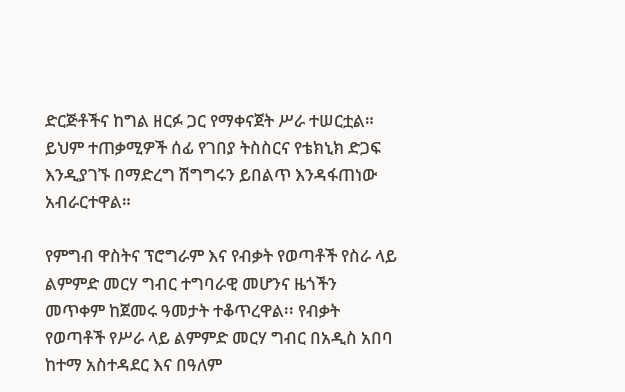ድርጅቶችና ከግል ዘርፉ ጋር የማቀናጀት ሥራ ተሠርቷል። ይህም ተጠቃሚዎች ሰፊ የገበያ ትስስርና የቴክኒክ ድጋፍ እንዲያገኙ በማድረግ ሽግግሩን ይበልጥ እንዳፋጠነው አብራርተዋል።

የምግብ ዋስትና ፕሮግራም እና የብቃት የወጣቶች የስራ ላይ ልምምድ መርሃ ግብር ተግባራዊ መሆንና ዜጎችን መጥቀም ከጀመሩ ዓመታት ተቆጥረዋል፡፡ የብቃት የወጣቶች የሥራ ላይ ልምምድ መርሃ ግብር በአዲስ አበባ ከተማ አስተዳደር እና በዓለም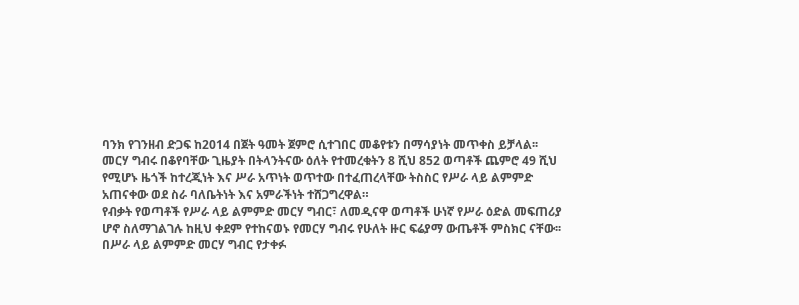ባንክ የገንዘብ ድጋፍ ከ2014 በጀት ዓመት ጀምሮ ሲተገበር መቆየቱን በማሳያነት መጥቀስ ይቻላል፡፡ መርሃ ግብሩ በቆየባቸው ጊዜያት በትላንትናው ዕለት የተመረቁትን 8 ሺህ 852 ወጣቶች ጨምሮ 49 ሺህ የሚሆኑ ዜጎች ከተረጂነት እና ሥራ አጥነት ወጥተው በተፈጠረላቸው ትስስር የሥራ ላይ ልምምድ አጠናቀው ወደ ስራ ባለቤትነት እና አምራችነት ተሸጋግረዋል።
የብቃት የወጣቶች የሥራ ላይ ልምምድ መርሃ ግብር፣ ለመዲናዋ ወጣቶች ሁነኛ የሥራ ዕድል መፍጠሪያ ሆኖ ስለማገልገሉ ከዚህ ቀደም የተከናወኑ የመርሃ ግብሩ የሁለት ዙር ፍሬያማ ውጤቶች ምስክር ናቸው፡፡ በሥራ ላይ ልምምድ መርሃ ግብር የታቀፉ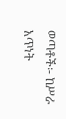ወጣቶች፡- ከሥራ አጥነት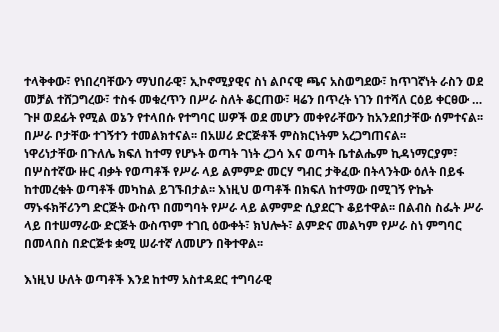ተላቅቀው፣ የነበረባቸውን ማህበራዊ፣ ኢኮኖሚያዊና ስነ ልቦናዊ ጫና አስወግደው፣ ከጥገኛነት ራስን ወደ መቻል ተሸጋግረው፣ ተስፋ መቁረጥን በሥራ ስለት ቆርጠው፣ ዛሬን በጥረት ነገን በተሻለ ርዕይ ቀርፀው … ጉዞ ወደፊት የሚል ወኔን የተላበሱ የተግባር ሠዎች ወደ መሆን መቀየራቸውን ከአንደበታቸው ሰምተናል፡፡ በሥራ ቦታቸው ተገኝተን ተመልክተናል፡፡ በአሠሪ ድርጅቶች ምስክርነትም አረጋግጠናል፡፡
ነዋሪነታቸው በጉለሌ ክፍለ ከተማ የሆኑት ወጣት ገነት ረጋሳ እና ወጣት ቤተልሔም ኪዳነማርያም፣ በሦስተኛው ዙር ብቃት የወጣቶች የሥራ ላይ ልምምድ መርሃ ግብር ታቅፈው በትላንትው ዕለት በይፋ ከተመረቁት ወጣቶች መካከል ይገኙበታል፡፡ እነዚህ ወጣቶች በክፍለ ከተማው በሚገኝ ዮኬት ማኑፋክቸሪንግ ድርጅት ውስጥ በመግባት የሥራ ላይ ልምምድ ሲያደርጉ ቆይተዋል፡፡ በልብስ ስፌት ሥራ ላይ በተሠማራው ድርጅት ውስጥም ተገቢ ዕውቀት፣ ክህሎት፣ ልምድና መልካም የሥራ ስነ ምግባር በመላበስ በድርጅቱ ቋሚ ሠራተኛ ለመሆን በቅተዋል፡፡

እነዚህ ሁለት ወጣቶች እንደ ከተማ አስተዳደር ተግባራዊ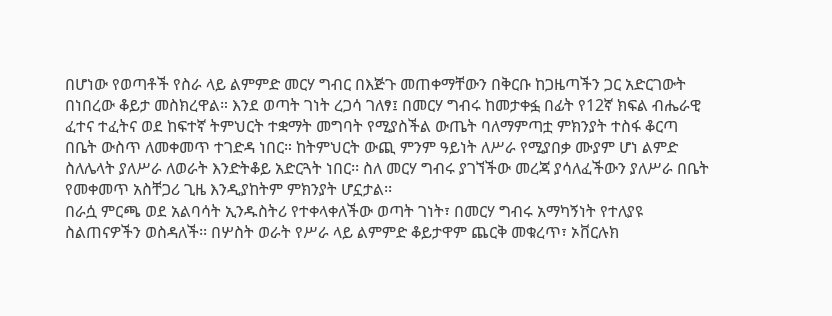በሆነው የወጣቶች የስራ ላይ ልምምድ መርሃ ግብር በእጅጉ መጠቀማቸውን በቅርቡ ከጋዜጣችን ጋር አድርገውት በነበረው ቆይታ መስክረዋል። እንደ ወጣት ገነት ረጋሳ ገለፃ፤ በመርሃ ግብሩ ከመታቀፏ በፊት የ12ኛ ክፍል ብሔራዊ ፈተና ተፈትና ወደ ከፍተኛ ትምህርት ተቋማት መግባት የሚያስችል ውጤት ባለማምጣቷ ምክንያት ተስፋ ቆርጣ በቤት ውስጥ ለመቀመጥ ተገድዳ ነበር። ከትምህርት ውጪ ምንም ዓይነት ለሥራ የሚያበቃ ሙያም ሆነ ልምድ ስለሌላት ያለሥራ ለወራት እንድትቆይ አድርጓት ነበር፡፡ ስለ መርሃ ግብሩ ያገኘችው መረጃ ያሳለፈችውን ያለሥራ በቤት የመቀመጥ አስቸጋሪ ጊዜ እንዲያከትም ምክንያት ሆኗታል፡፡
በራሷ ምርጫ ወደ አልባሳት ኢንዱስትሪ የተቀላቀለችው ወጣት ገነት፣ በመርሃ ግብሩ አማካኝነት የተለያዩ ስልጠናዎችን ወስዳለች፡፡ በሦስት ወራት የሥራ ላይ ልምምድ ቆይታዋም ጨርቅ መቁረጥ፣ ኦቨርሉክ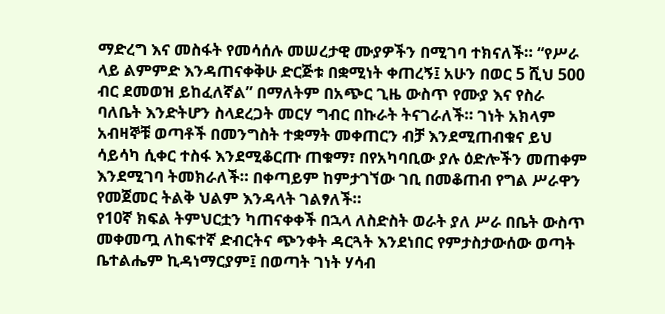ማድረግ እና መስፋት የመሳሰሉ መሠረታዊ ሙያዎችን በሚገባ ተክናለች። “የሥራ ላይ ልምምድ እንዳጠናቀቅሁ ድርጅቱ በቋሚነት ቀጠረኝ፤ አሁን በወር 5 ሺህ 500 ብር ደመወዝ ይከፈለኛል” በማለትም በአጭር ጊዜ ውስጥ የሙያ እና የስራ ባለቤት እንድትሆን ስላደረጋት መርሃ ግብር በኩራት ትናገራለች። ገነት አክላም አብዛኞቹ ወጣቶች በመንግስት ተቋማት መቀጠርን ብቻ እንደሚጠብቁና ይህ ሳይሳካ ሲቀር ተስፋ እንደሚቆርጡ ጠቁማ፣ በየአካባቢው ያሉ ዕድሎችን መጠቀም እንደሚገባ ትመክራለች። በቀጣይም ከምታገኘው ገቢ በመቆጠብ የግል ሥራዋን የመጀመር ትልቅ ህልም እንዳላት ገልፃለች።
የ10ኛ ክፍል ትምህርቷን ካጠናቀቀች በኋላ ለስድስት ወራት ያለ ሥራ በቤት ውስጥ መቀመጧ ለከፍተኛ ድብርትና ጭንቀት ዳርጓት እንደነበር የምታስታውሰው ወጣት ቤተልሔም ኪዳነማርያም፤ በወጣት ገነት ሃሳብ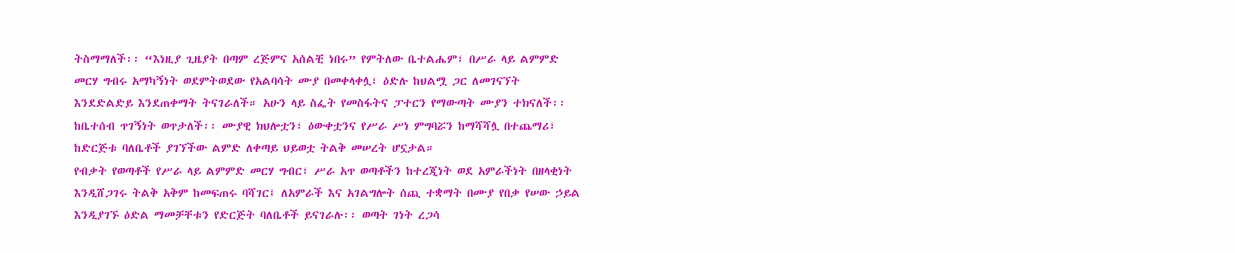ትስማማለች፡፡ “እነዚያ ጊዜያት በጣም ረጅምና አሰልቺ ነበሩ” የምትለው ቤተልሔም፣ በሥራ ላይ ልምምድ መርሃ ግብሩ አማካኝነት ወደምትወደው የአልባሳት ሙያ በመቀላቀሏ፣ ዕድሉ ከህልሟ ጋር ለመገናኘት እንደድልድይ እንደጠቀማት ትናገራለች። አሁን ላይ ስፌት የመስፋትና ፓተርን የማውጣት ሙያን ተክናለች፡፡ ከቤተሰብ ጥገኝነት ወጥታለች፡፡ ሙያዊ ክህሎቷን፣ ዕውቀቷንና የሥራ ሥነ ምግባሯን ከማሻሻሏ በተጨማሪ፣ ከድርጅቱ ባለቤቶች ያገኘችው ልምድ ለቀጣይ ህይወቷ ትልቅ መሠረት ሆኗታል።
የብቃት የወጣቶች የሥራ ላይ ልምምድ መርሃ ግብር፣ ሥራ አጥ ወጣቶችን ከተረጂነት ወደ አምራችነት በዘላቂነት እንዲሸጋገሩ ትልቅ አቅም ከመፍጠሩ ባሻገር፤ ለአምራች እና አገልግሎት ሰጪ ተቋማት በሙያ የበቃ የሠው ኃይል እንዲያገኙ ዕድል ማመቻቸቱን የድርጅት ባለቤቶች ይናገራሉ፡፡ ወጣት ገነት ረጋሳ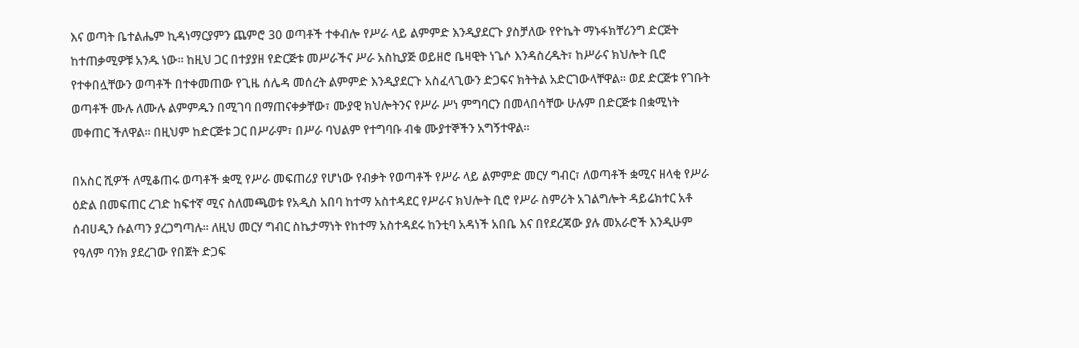እና ወጣት ቤተልሔም ኪዳነማርያምን ጨምሮ 30 ወጣቶች ተቀብሎ የሥራ ላይ ልምምድ እንዲያደርጉ ያስቻለው የዮኬት ማኑፋክቸሪንግ ድርጅት ከተጠቃሚዎቹ አንዱ ነው፡፡ ከዚህ ጋር በተያያዘ የድርጅቱ መሥራችና ሥራ አስኪያጅ ወይዘሮ ቤዛዊት ነጌሶ እንዳስረዱት፣ ከሥራና ክህሎት ቢሮ የተቀበሏቸውን ወጣቶች በተቀመጠው የጊዜ ሰሌዳ መሰረት ልምምድ እንዲያደርጉ አስፈላጊውን ድጋፍና ክትትል አድርገውላቸዋል፡፡ ወደ ድርጅቱ የገቡት ወጣቶች ሙሉ ለሙሉ ልምምዱን በሚገባ በማጠናቀቃቸው፣ ሙያዊ ክህሎትንና የሥራ ሥነ ምግባርን በመላበሳቸው ሁሉም በድርጅቱ በቋሚነት መቀጠር ችለዋል፡፡ በዚህም ከድርጅቱ ጋር በሥራም፣ በሥራ ባህልም የተግባቡ ብቁ ሙያተኞችን አግኝተዋል፡፡

በአስር ሺዎች ለሚቆጠሩ ወጣቶች ቋሚ የሥራ መፍጠሪያ የሆነው የብቃት የወጣቶች የሥራ ላይ ልምምድ መርሃ ግብር፣ ለወጣቶች ቋሚና ዘላቂ የሥራ ዕድል በመፍጠር ረገድ ከፍተኛ ሚና ስለመጫወቱ የአዲስ አበባ ከተማ አስተዳደር የሥራና ክህሎት ቢሮ የሥራ ስምሪት አገልግሎት ዳይሬክተር አቶ ሰብሀዲን ሱልጣን ያረጋግጣሉ፡፡ ለዚህ መርሃ ግብር ስኬታማነት የከተማ አስተዳደሩ ከንቲባ አዳነች አበቤ እና በየደረጃው ያሉ መአራሮች እንዲሁም የዓለም ባንክ ያደረገው የበጀት ድጋፍ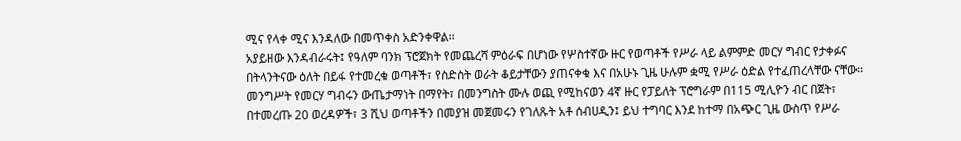ሚና የላቀ ሚና እንዳለው በመጥቀስ አድንቀዋል፡፡
አያይዘው እንዳብራሩት፤ የዓለም ባንክ ፕሮጀክት የመጨረሻ ምዕራፍ በሆነው የሦስተኛው ዙር የወጣቶች የሥራ ላይ ልምምድ መርሃ ግብር የታቀፉና በትላንትናው ዕለት በይፋ የተመረቁ ወጣቶች፣ የስድስት ወራት ቆይታቸውን ያጠናቀቁ እና በአሁኑ ጊዜ ሁሉም ቋሚ የሥራ ዕድል የተፈጠረላቸው ናቸው፡፡
መንግሥት የመርሃ ግብሩን ውጤታማነት በማየት፣ በመንግስት ሙሉ ወጪ የሚከናወን 4ኛ ዙር የፓይለት ፕሮግራም በ115 ሚሊዮን ብር በጀት፣ በተመረጡ 20 ወረዳዎች፣ 3 ሺህ ወጣቶችን በመያዝ መጀመሩን የገለጹት አቶ ሰብሀዲን፤ ይህ ተግባር እንደ ከተማ በአጭር ጊዜ ውስጥ የሥራ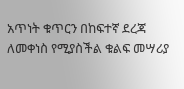አጥነት ቁጥርን በከፍተኛ ደረጃ ለመቀነስ የሚያስችል ቁልፍ መሣሪያ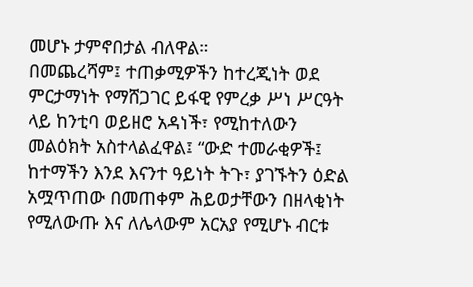መሆኑ ታምኖበታል ብለዋል።
በመጨረሻም፤ ተጠቃሚዎችን ከተረጂነት ወደ ምርታማነት የማሸጋገር ይፋዊ የምረቃ ሥነ ሥርዓት ላይ ከንቲባ ወይዘሮ አዳነች፣ የሚከተለውን መልዕክት አስተላልፈዋል፤ “ውድ ተመራቂዎች፤ ከተማችን እንደ እናንተ ዓይነት ትጉ፣ ያገኙትን ዕድል አሟጥጠው በመጠቀም ሕይወታቸውን በዘላቂነት የሚለውጡ እና ለሌላውም አርአያ የሚሆኑ ብርቱ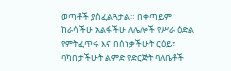ወጣቶች ያስፈልጓታል። በቀጣይም ከራሳችሁ አልፋችሁ ለሌሎች የሥራ ዕድል የምትፈጥሩ እና በሰነቃችሁት ርዕይ፣ ባካበታችሁት ልምድ የድርጅት ባለቤቶች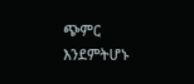ጭምር እንደምትሆኑ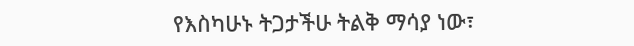የእስካሁኑ ትጋታችሁ ትልቅ ማሳያ ነው፣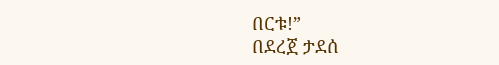በርቱ!”
በደረጀ ታደሰ